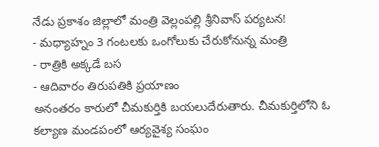నేడు ప్రకాశం జిల్లాలో మంత్రి వెల్లంపల్లి శ్రీనివాస్ పర్యటన!
- మధ్యాహ్నం 3 గంటలకు ఒంగోలుకు చేరుకోనున్న మంత్రి
- రాత్రికి అక్కడే బస
- ఆదివారం తిరుపతికి ప్రయాణం
అనంతరం కారులో చీమకుర్తికి బయలుదేరుతారు. చీమకుర్తిలోని ఓ కల్యాణ మండపంలో ఆర్యవైశ్య సంఘం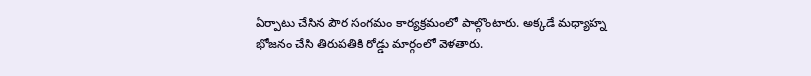ఏర్పాటు చేసిన పౌర సంగమం కార్యక్రమంలో పాల్గొంటారు. అక్కడే మధ్యాహ్న భోజనం చేసి తిరుపతికి రోడ్డు మార్గంలో వెళతారు.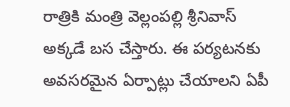రాత్రికి మంత్రి వెల్లంపల్లి శ్రీనివాస్ అక్కడే బస చేస్తారు. ఈ పర్యటనకు అవసరమైన ఏర్పాట్లు చేయాలని ఏపీ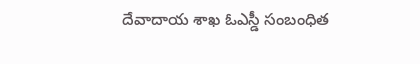దేవాదాయ శాఖ ఓఎస్డీ సంబంధిత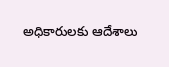అధికారులకు ఆదేశాలు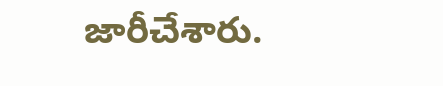జారీచేశారు.